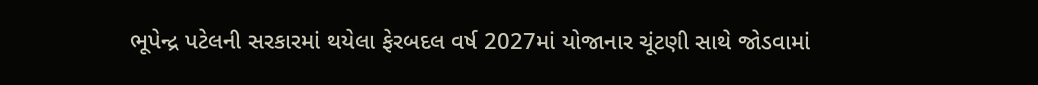ભૂપેન્દ્ર પટેલની સરકારમાં થયેલા ફેરબદલ વર્ષ 2027માં યોજાનાર ચૂંટણી સાથે જોડવામાં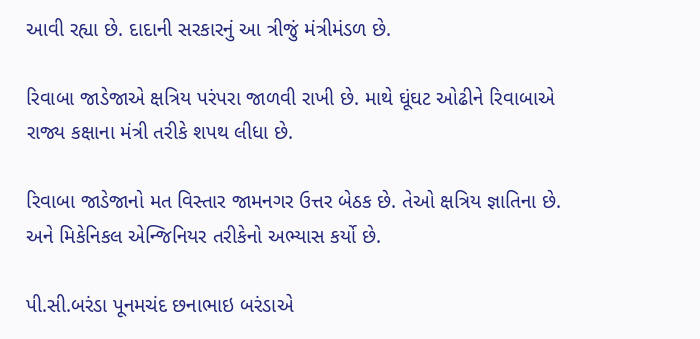આવી રહ્યા છે. દાદાની સરકારનું આ ત્રીજું મંત્રીમંડળ છે.

રિવાબા જાડેજાએ ક્ષત્રિય પરંપરા જાળવી રાખી છે. માથે ઘૂંઘટ ઓઢીને રિવાબાએ રાજ્ય કક્ષાના મંત્રી તરીકે શપથ લીધા છે.

રિવાબા જાડેજાનો મત વિસ્તાર જામનગર ઉત્તર બેઠક છે. તેઓ ક્ષત્રિય જ્ઞાતિના છે. અને મિકેનિકલ એન્જિનિયર તરીકેનો અભ્યાસ કર્યો છે.

પી.સી.બરંડા પૂનમચંદ છનાભાઇ બરંડાએ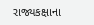રાજ્યકક્ષાના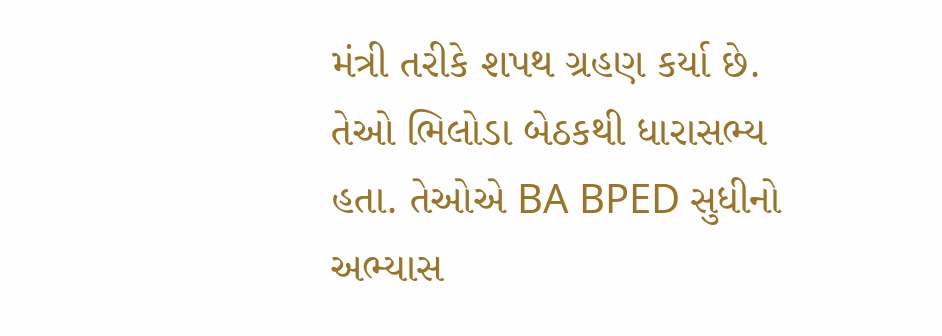મંત્રી તરીકે શપથ ગ્રહણ કર્યા છે. તેઓ ભિલોડા બેઠકથી ધારાસભ્ય હતા. તેઓએ BA BPED સુધીનો અભ્યાસ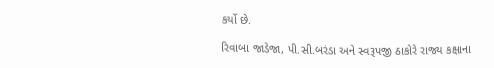કર્યો છે.

રિવાબા જાડેજા, પી.સી.બરંડા અને સ્વરૂપજી ઠાકોરે રાજ્ય કક્ષાના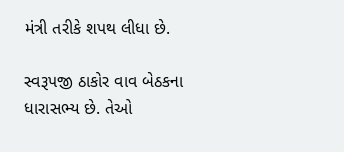મંત્રી તરીકે શપથ લીધા છે.

સ્વરૂપજી ઠાકોર વાવ બેઠકના ધારાસભ્ય છે. તેઓ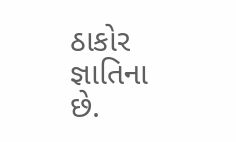ઠાકોર જ્ઞાતિના છે.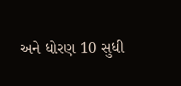અને ધોરણ 10 સુધી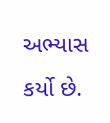અભ્યાસ કર્યો છે.